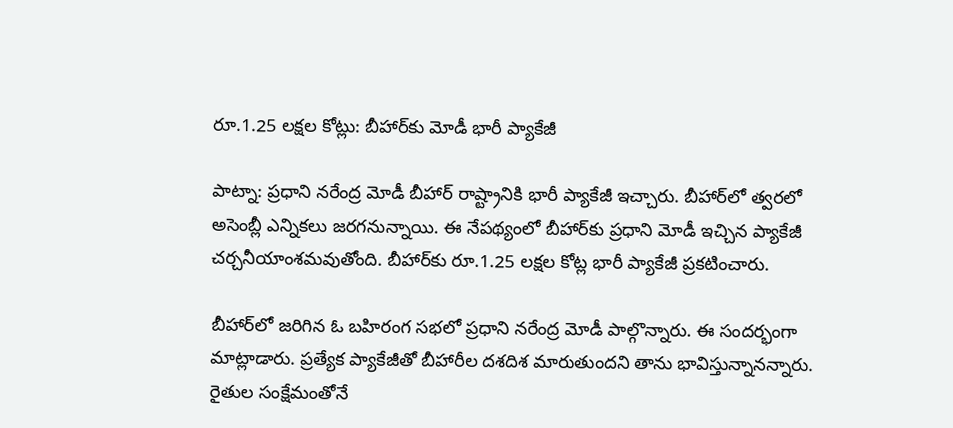రూ.1.25 లక్షల కోట్లు: బీహార్‌కు మోడీ భారీ ప్యాకేజీ

పాట్నా: ప్రధాని నరేంద్ర మోడీ బీహార్ రాష్ట్రానికి భారీ ప్యాకేజీ ఇచ్చారు. బీహార్‌లో త్వరలో అసెంబ్లీ ఎన్నికలు జరగనున్నాయి. ఈ నేపథ్యంలో బీహార్‌కు ప్రధాని మోడీ ఇచ్చిన ప్యాకేజీ చర్చనీయాంశమవుతోంది. బీహార్‌కు రూ.1.25 లక్షల కోట్ల భారీ ప్యాకేజీ ప్రకటించారు.

బీహార్‌లో జరిగిన ఓ బహిరంగ సభలో ప్రధాని నరేంద్ర మోడీ పాల్గొన్నారు. ఈ సందర్భంగా మాట్లాడారు. ప్రత్యేక ప్యాకేజీతో బీహారీల దశదిశ మారుతుందని తాను భావిస్తున్నానన్నారు. రైతుల సంక్షేమంతోనే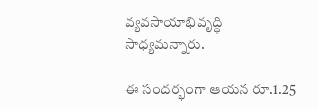వ్యవసాయాభివృద్ధి సాధ్యమన్నారు.

ఈ సందర్భంగా ఆయన రూ.1.25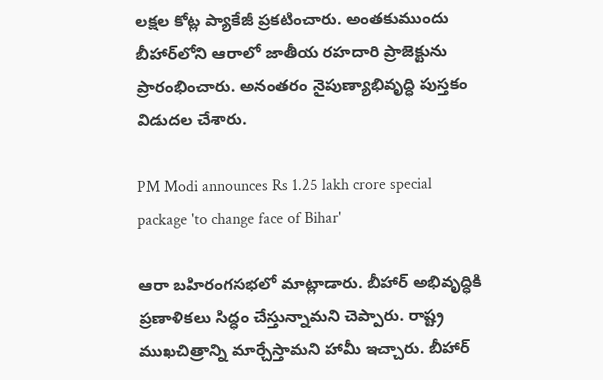లక్షల కోట్ల ప్యాకేజీ ప్రకటించారు. అంతకుముందు బీహార్‌లోని ఆరాలో జాతీయ రహదారి ప్రాజెక్టును ప్రారంభించారు. అనంతరం నైపుణ్యాభివృద్ధి పుస్తకం విడుదల చేశారు.

PM Modi announces Rs 1.25 lakh crore special package 'to change face of Bihar'

ఆరా బహిరంగసభలో మాట్లాడారు. బీహార్ అభివృద్ధికి ప్రణాళికలు సిద్ధం చేస్తున్నామని చెప్పారు. రాష్ట్ర ముఖచిత్రాన్ని మార్చేస్తామని హామీ ఇచ్చారు. బీహార్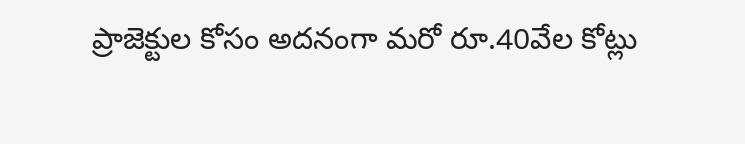ప్రాజెక్టుల కోసం అదనంగా మరో రూ.40వేల కోట్లు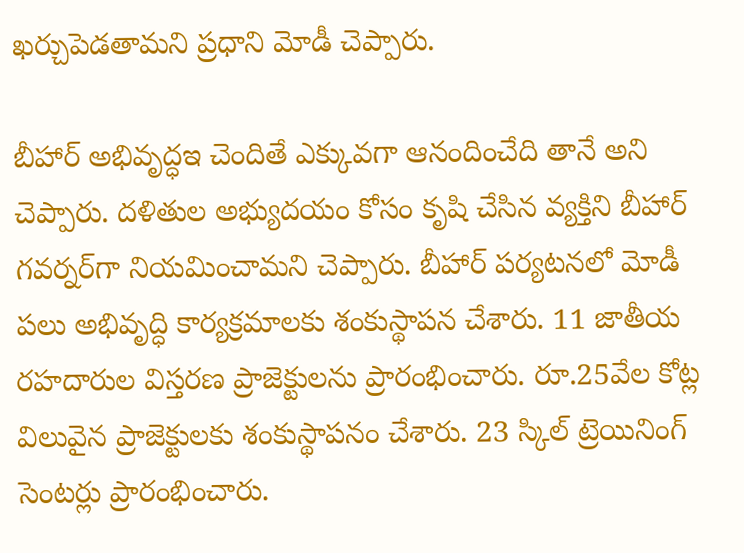ఖర్చుపెడతామని ప్రధాని మోడీ చెప్పారు.

బీహార్ అభివృద్ధఇ చెందితే ఎక్కువగా ఆనందించేది తానే అని చెప్పారు. దళితుల అభ్యుదయం కోసం కృషి చేసిన వ్యక్తిని బీహార్ గవర్నర్‌గా నియమించామని చెప్పారు. బీహార్ పర్యటనలో మోడీ పలు అభివృద్ధి కార్యక్రమాలకు శంకుస్థాపన చేశారు. 11 జాతీయ రహదారుల విస్తరణ ప్రాజెక్టులను ప్రారంభించారు. రూ.25వేల కోట్ల విలువైన ప్రాజెక్టులకు శంకుస్థాపనం చేశారు. 23 స్కిల్ ట్రెయినింగ్ సెంటర్లు ప్రారంభించారు.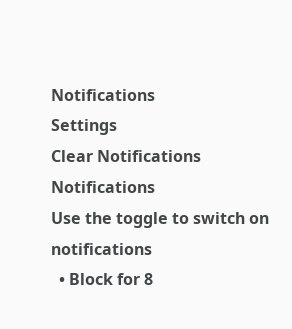Notifications
Settings
Clear Notifications
Notifications
Use the toggle to switch on notifications
  • Block for 8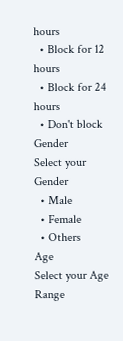hours
  • Block for 12 hours
  • Block for 24 hours
  • Don't block
Gender
Select your Gender
  • Male
  • Female
  • Others
Age
Select your Age Range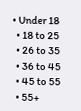• Under 18
  • 18 to 25
  • 26 to 35
  • 36 to 45
  • 45 to 55
  • 55+